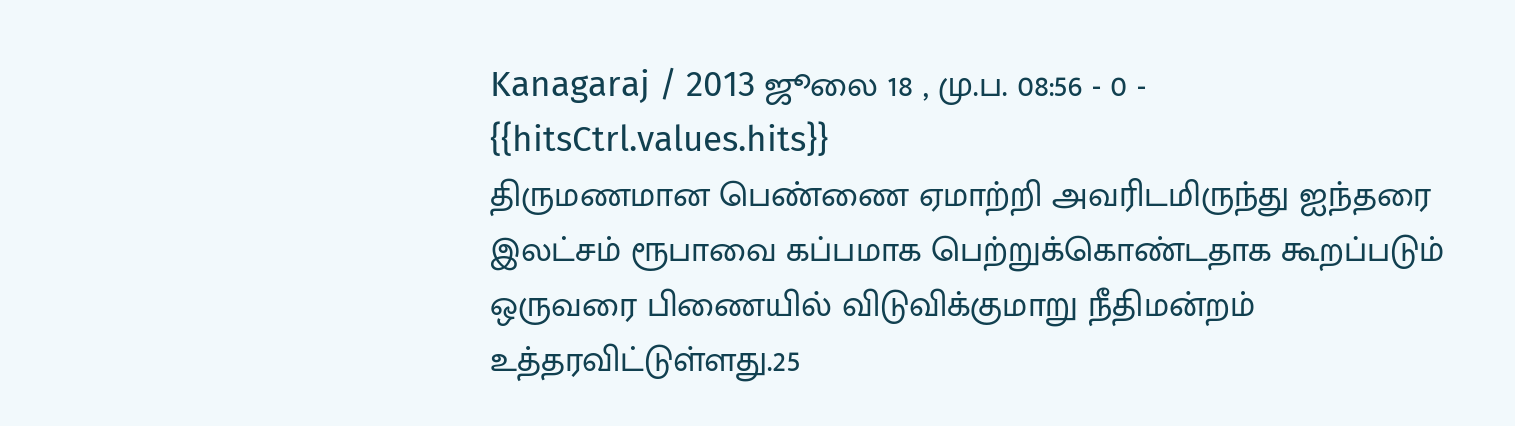Kanagaraj / 2013 ஜூலை 18 , மு.ப. 08:56 - 0 - {{hitsCtrl.values.hits}}
திருமணமான பெண்ணை ஏமாற்றி அவரிடமிருந்து ஐந்தரை இலட்சம் ரூபாவை கப்பமாக பெற்றுக்கொண்டதாக கூறப்படும் ஒருவரை பிணையில் விடுவிக்குமாறு நீதிமன்றம் உத்தரவிட்டுள்ளது.25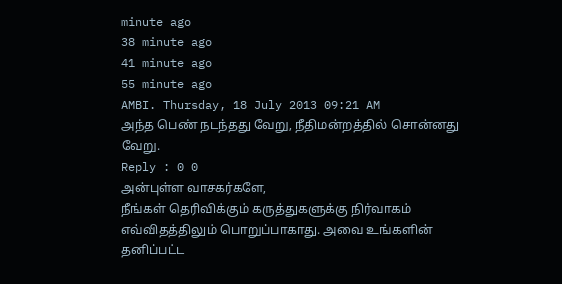minute ago
38 minute ago
41 minute ago
55 minute ago
AMBI. Thursday, 18 July 2013 09:21 AM
அந்த பெண் நடந்தது வேறு, நீதிமன்றத்தில் சொன்னது வேறு.
Reply : 0 0
அன்புள்ள வாசகர்களே,
நீங்கள் தெரிவிக்கும் கருத்துகளுக்கு நிர்வாகம் எவ்விதத்திலும் பொறுப்பாகாது. அவை உங்களின் தனிப்பட்ட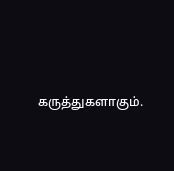கருத்துகளாகும்.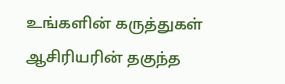உங்களின் கருத்துகள் ஆசிரியரின் தகுந்த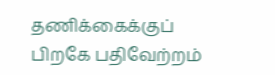தணிக்கைக்குப் பிறகே பதிவேற்றம்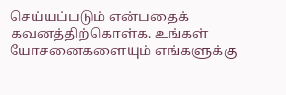செய்யப்படும் என்பதைக் கவனத்திற்கொள்க. உங்கள் யோசனைகளையும் எங்களுக்கு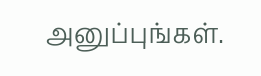அனுப்புங்கள்.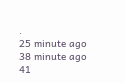.
25 minute ago
38 minute ago
41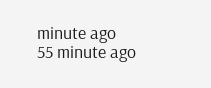minute ago
55 minute ago